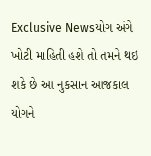Exclusive Newsયોગ અંગે ખોટી માહિતી હશે તો તમને થઇ શકે છે આ નુકસાન આજકાલ યોગને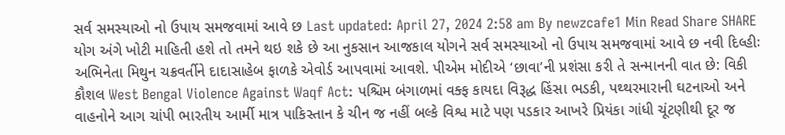સર્વ સમસ્યાઓ નો ઉપાય સમજવામાં આવે છ Last updated: April 27, 2024 2:58 am By newzcafe1 Min Read Share SHARE યોગ અંગે ખોટી માહિતી હશે તો તમને થઇ શકે છે આ નુકસાન આજકાલ યોગને સર્વ સમસ્યાઓ નો ઉપાય સમજવામાં આવે છ નવી દિલ્હીઃ અભિનેતા મિથુન ચક્રવર્તીને દાદાસાહેબ ફાળકે એવોર્ડ આપવામાં આવશે. પીએમ મોદીએ ‘છાવા’ની પ્રશંસા કરી તે સન્માનની વાત છે: વિકી કૌશલ West Bengal Violence Against Waqf Act: પશ્ચિમ બંગાળમાં વક્ફ કાયદા વિરૂદ્ધ હિંસા ભડકી, પથ્થરમારાની ઘટનાઓ અને વાહનોને આગ ચાંપી ભારતીય આર્મી માત્ર પાકિસ્તાન કે ચીન જ નહીં બલ્કે વિશ્વ માટે પણ પડકાર આખરે પ્રિયંકા ગાંધી ચૂંટણીથી દૂર જ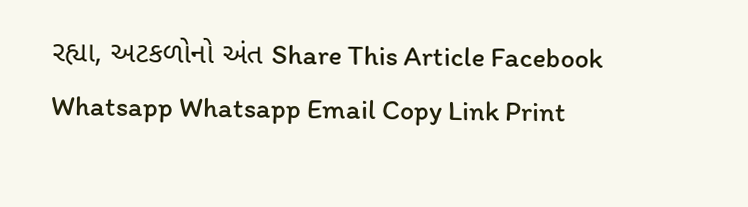રહ્યા, અટકળોનો અંત Share This Article Facebook Whatsapp Whatsapp Email Copy Link Print